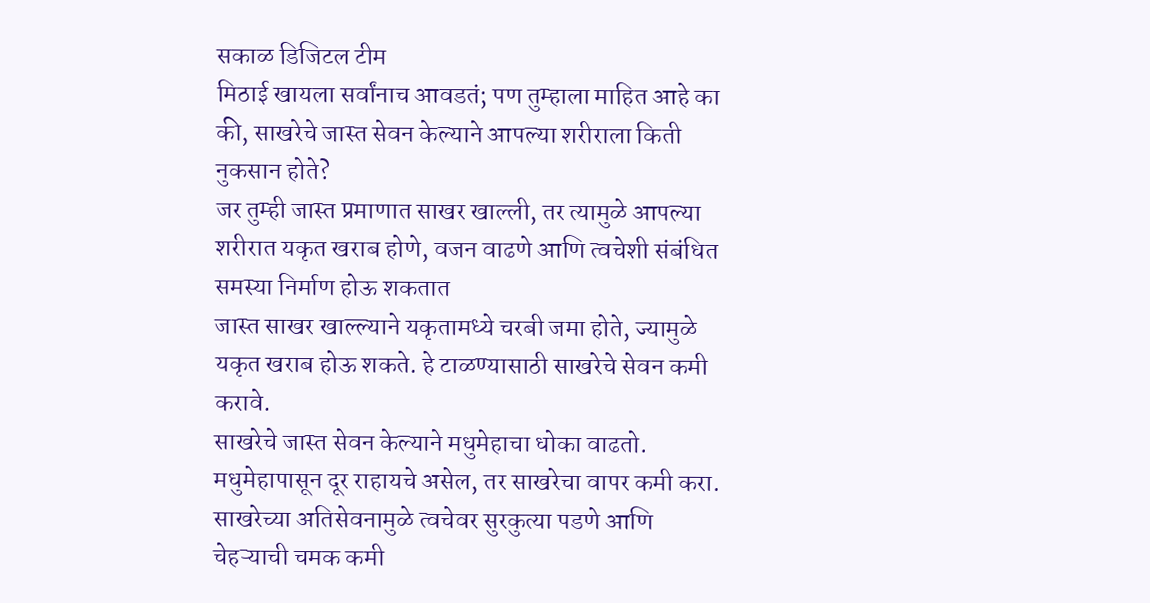सकाळ डिजिटल टीम
मिठाई खायला सर्वांनाच आवडतं; पण तुम्हाला माहित आहे का की, साखरेचे जास्त सेवन केल्याने आपल्या शरीराला किती नुकसान होते?
जर तुम्ही जास्त प्रमाणात साखर खाल्ली, तर त्यामुळे आपल्या शरीरात यकृत खराब होणे, वजन वाढणे आणि त्वचेशी संबंधित समस्या निर्माण होऊ शकतात
जास्त साखर खाल्ल्याने यकृतामध्ये चरबी जमा होते, ज्यामुळे यकृत खराब होऊ शकते. हे टाळण्यासाठी साखरेचे सेवन कमी करावे.
साखरेचे जास्त सेवन केल्याने मधुमेहाचा धोका वाढतो. मधुमेहापासून दूर राहायचे असेल, तर साखरेचा वापर कमी करा.
साखरेच्या अतिसेवनामुळे त्वचेवर सुरकुत्या पडणे आणि चेहऱ्याची चमक कमी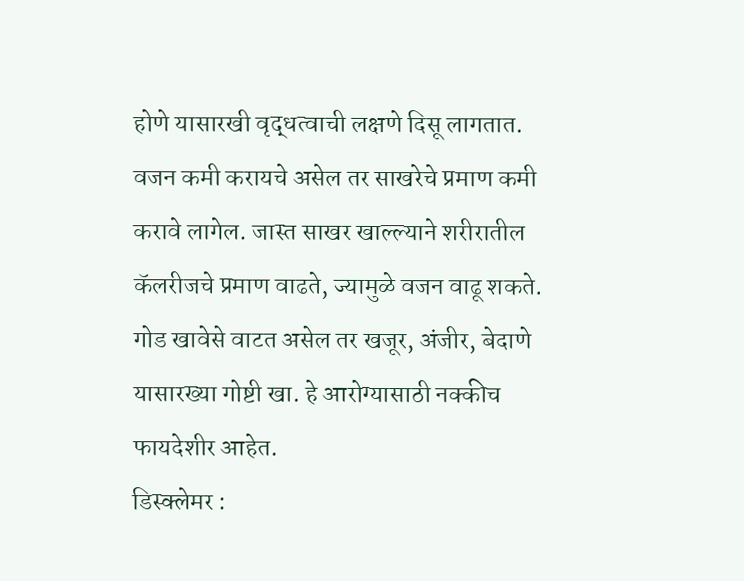होणे यासारखी वृद्धत्वाची लक्षणे दिसू लागतात.
वजन कमी करायचे असेल तर साखरेचे प्रमाण कमी करावे लागेल. जास्त साखर खाल्ल्याने शरीरातील कॅलरीजचे प्रमाण वाढते, ज्यामुळे वजन वाढू शकते.
गोड खावेसे वाटत असेल तर खजूर, अंजीर, बेदाणे यासारख्या गोष्टी खा. हे आरोग्यासाठी नक्कीच फायदेशीर आहेत.
डिस्क्लेमर :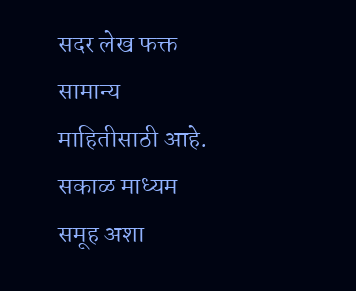सदर लेख फक्त सामान्य माहितीसाठी आहे. सकाळ माध्यम समूह अशा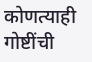कोणत्याही गोष्टींची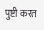पुष्टी करत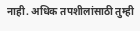नाही. अधिक तपशीलांसाठी तुम्ही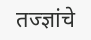तज्ज्ञांचे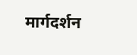मार्गदर्शन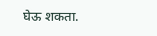घेऊ शकता.